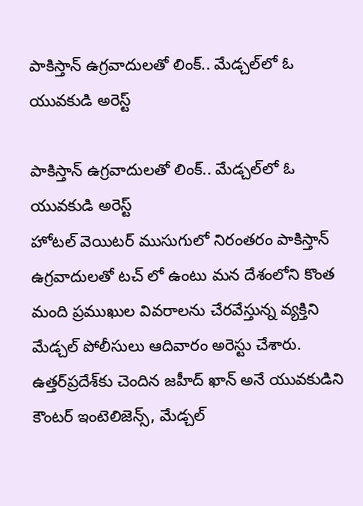పాకిస్తాన్ ఉగ్రవాదులతో లింక్.. మేడ్చల్‌లో ఓ యువకుడి అరెస్ట్

పాకిస్తాన్ ఉగ్రవాదులతో లింక్.. మేడ్చల్‌లో ఓ యువకుడి అరెస్ట్
హోటల్ వెయిటర్ ముసుగులో నిరంతరం పాకిస్తాన్ ఉగ్రవాదులతో టచ్ లో ఉంటు మన దేశంలోని కొంత మంది ప్రముఖుల వివరాలను చేరవేస్తున్న వ్యక్తిని మేడ్చల్ పోలీసులు ఆదివారం అరెస్టు చేశారు.  ఉత్తర్‌ప్రదేశ్‌కు చెందిన జహీద్ ఖాన్ అనే యువకుడిని కౌంటర్ ఇంటెలిజెన్స్, మేడ్చల్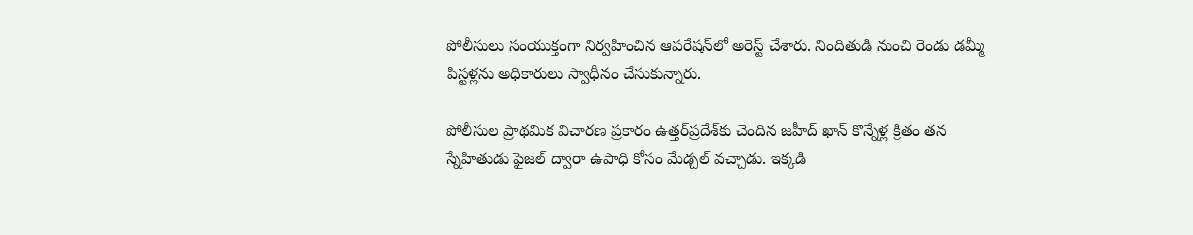పోలీసులు సంయుక్తంగా నిర్వహించిన ఆపరేషన్‌లో అరెస్ట్ చేశారు. నిందితుడి నుంచి రెండు డమ్మీ పిస్టళ్లను అధికారులు స్వాధీనం చేసుకున్నారు.

పోలీసుల ప్రాథమిక విచారణ ప్రకారం ఉత్తర్‌ప్రదేశ్‌కు చెందిన జహీద్ ఖాన్ కొన్నేళ్ల క్రితం తన స్నేహితుడు ఫైజల్ ద్వారా ఉపాధి కోసం మేడ్చల్ వచ్చాడు. ఇక్కడి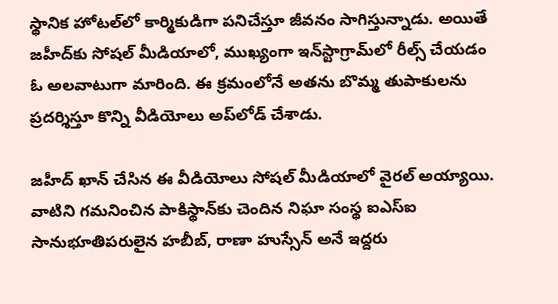స్థానిక హోటల్‌లో కార్మికుడిగా పనిచేస్తూ జీవనం సాగిస్తున్నాడు. అయితే జహీద్‌కు సోషల్ మీడియాలో, ముఖ్యంగా ఇన్‌స్టాగ్రామ్‌లో రీల్స్ చేయడం ఓ అలవాటుగా మారింది. ఈ క్రమంలోనే అతను బొమ్మ తుపాకులను ప్రదర్శిస్తూ కొన్ని వీడియోలు అప్‌లోడ్ చేశాడు.

జహీద్ ఖాన్ చేసిన ఈ వీడియోలు సోషల్ మీడియాలో వైరల్ అయ్యాయి. వాటిని గమనించిన పాకిస్థాన్‌కు చెందిన నిఘా సంస్థ ఐఎస్ఐ  సానుభూతిపరులైన హబీబ్, రాణా హుస్సేన్ అనే ఇద్దరు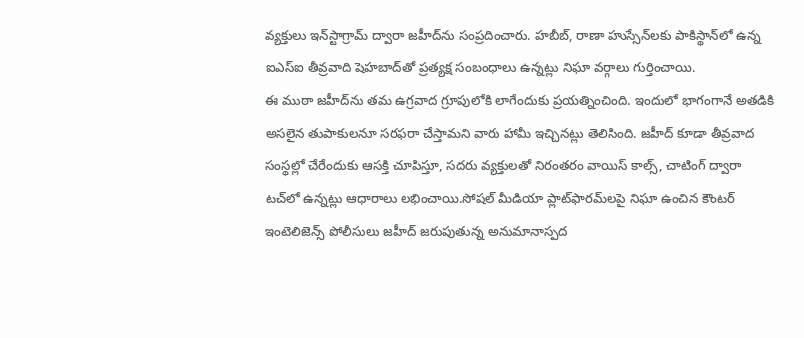వ్యక్తులు ఇన్‌స్టాగ్రామ్ ద్వారా జహీద్‌ను సంప్రదించారు. హబీబ్, రాణా హుస్సేన్‌లకు పాకిస్థాన్‌లో ఉన్న ఐఎస్ఐ తీవ్రవాది షెహబాద్‌తో ప్రత్యక్ష సంబంధాలు ఉన్నట్లు నిఘా వర్గాలు గుర్తించాయి.
ఈ ముఠా జహీద్‌ను తమ ఉగ్రవాద గ్రూపులోకి లాగేందుకు ప్రయత్నించింది. ఇందులో భాగంగానే అతడికి అసలైన తుపాకులనూ సరఫరా చేస్తామని వారు హామీ ఇచ్చినట్లు తెలిసింది. జహీద్ కూడా తీవ్రవాద సంస్థల్లో చేరేందుకు ఆసక్తి చూపిస్తూ, సదరు వ్యక్తులతో నిరంతరం వాయిస్ కాల్స్, చాటింగ్ ద్వారా టచ్‌లో ఉన్నట్లు ఆధారాలు లభించాయి.సోషల్ మీడియా ప్లాట్‌ఫారమ్‌లపై నిఘా ఉంచిన కౌంటర్ ఇంటెలిజెన్స్ పోలీసులు జహీద్ జరుపుతున్న అనుమానాస్పద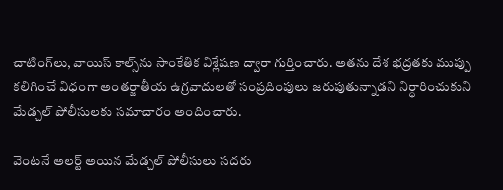చాటింగ్‌లు, వాయిస్ కాల్స్‌ను సాంకేతిక విశ్లేషణ ద్వారా గుర్తించారు. అతను దేశ భద్రతకు ముప్పు కలిగించే విధంగా అంతర్జాతీయ ఉగ్రవాదులతో సంప్రదింపులు జరుపుతున్నాడని నిర్ధారించుకుని మేడ్చల్ పోలీసులకు సమాచారం అందించారు.

వెంటనే అలర్ట్ అయిన మేడ్చల్ పోలీసులు సదరు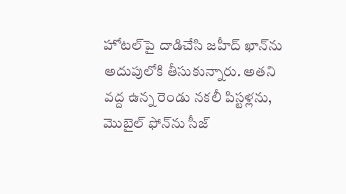హోటల్‌పై దాడిచేసి జహీద్ ఖాన్‌ను అదుపులోకి తీసుకున్నారు. అతని వద్ద ఉన్న రెండు నకలీ పిస్టళ్లను, మొబైల్ ఫోన్‌ను సీజ్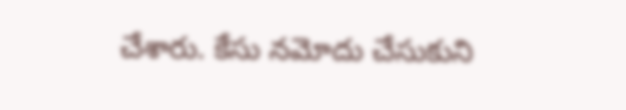చేశారు. కేసు నమోదు చేసుకుని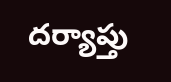దర్యాప్తు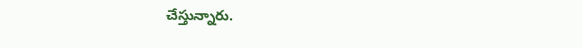చేస్తున్నారు.